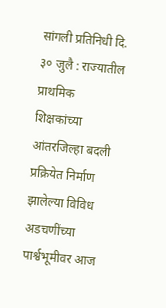सांगली प्रतिनिधी दि. ३० जुलै : राज्यातील प्राथमिक शिक्षकांच्या आंतरजिल्हा बदली प्रक्रियेत निर्माण झालेल्या विविध अडचणींच्या पार्श्वभूमीवर आज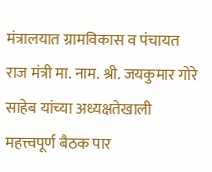मंत्रालयात ग्रामविकास व पंचायत राज मंत्री मा. नाम. श्री. जयकुमार गोरे साहेब यांच्या अध्यक्षतेखाली महत्त्वपूर्ण बैठक पार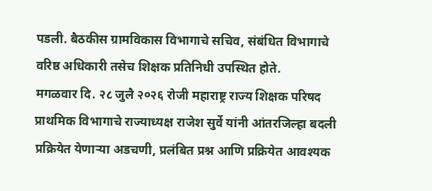पडली. बैठकीस ग्रामविकास विभागाचे सचिव, संबंधित विभागाचे वरिष्ठ अधिकारी तसेच शिक्षक प्रतिनिधी उपस्थित होते.
मगळवार दि. २८ जुलै २०२६ रोजी महाराष्ट्र राज्य शिक्षक परिषद प्राथमिक विभागाचे राज्याध्यक्ष राजेश सुर्वे यांनी आंतरजिल्हा बदली प्रक्रियेत येणाऱ्या अडचणी, प्रलंबित प्रश्न आणि प्रक्रियेत आवश्यक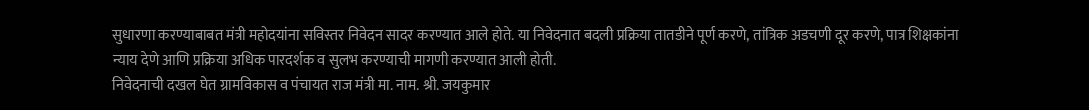सुधारणा करण्याबाबत मंत्री महोदयांना सविस्तर निवेदन सादर करण्यात आले होते. या निवेदनात बदली प्रक्रिया तातडीने पूर्ण करणे, तांत्रिक अडचणी दूर करणे, पात्र शिक्षकांना न्याय देणे आणि प्रक्रिया अधिक पारदर्शक व सुलभ करण्याची मागणी करण्यात आली होती.
निवेदनाची दखल घेत ग्रामविकास व पंचायत राज मंत्री मा. नाम. श्री. जयकुमार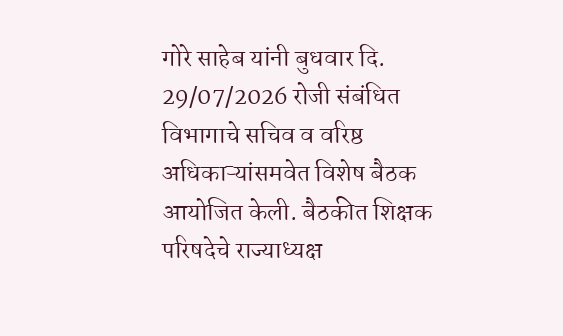गोरे साहेब यांनी बुधवार दि. 29/07/2026 रोजी संबंधित विभागाचे सचिव व वरिष्ठ अधिकाऱ्यांसमवेत विशेष बैठक आयोजित केली. बैठकीत शिक्षक परिषदेचे राज्याध्यक्ष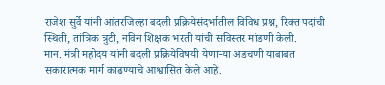राजेश सुर्वे यांनी आंतरजिल्हा बदली प्रक्रियेसंदर्भातील विविध प्रश्न, रिक्त पदांची स्थिती, तांत्रिक त्रुटी, नविन शिक्षक भरती यांची सविस्तर मांडणी केली.
मान. मंत्री महोदय यांनी बदली प्रक्रियेविषयी येणाऱ्या अडचणी याबाबत सकारात्मक मार्ग काढण्याचे आश्वासित केले आहे.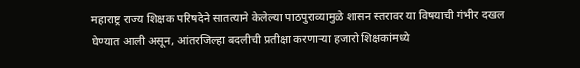महाराष्ट्र राज्य शिक्षक परिषदेने सातत्याने केलेल्या पाठपुराव्यामुळे शासन स्तरावर या विषयाची गंभीर दखल घेण्यात आली असून, आंतरजिल्हा बदलीची प्रतीक्षा करणाऱ्या हजारो शिक्षकांमध्ये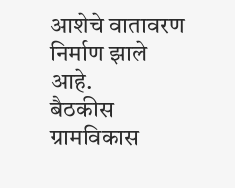आशेचे वातावरण निर्माण झाले आहे.
बैठकीस ग्रामविकास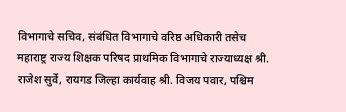विभागाचे सचिव, संबंधित विभागाचे वरिष्ठ अधिकारी तसेच
महाराष्ट्र राज्य शिक्षक परिषद प्राथमिक विभागाचे राज्याध्यक्ष श्री. राजेश सुर्वे, रायगड जिल्हा कार्यवाह श्री. विजय पवार, पश्चिम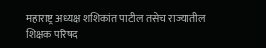महाराष्ट्र अध्यक्ष शशिकांत पाटील तसेच राज्यातील शिक्षक परिषद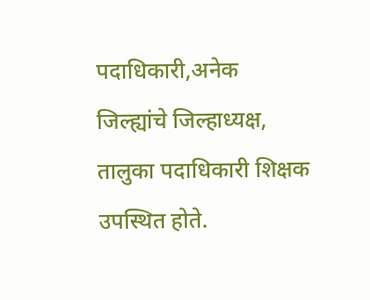पदाधिकारी,अनेक जिल्ह्यांचे जिल्हाध्यक्ष, तालुका पदाधिकारी शिक्षक उपस्थित होते.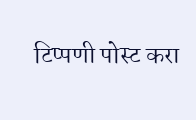टिप्पणी पोस्ट करा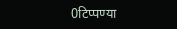0टिप्पण्या